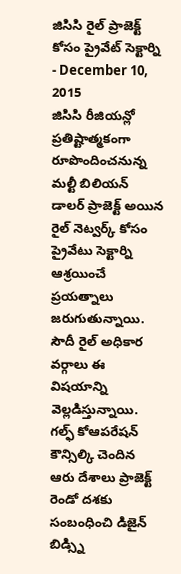జిసిసి రైల్ ప్రాజెక్ట్ కోసం ప్రైవేట్ సెక్టార్ని
- December 10, 2015
జిసిసి రీజియన్లో ప్రతిష్టాత్మకంగా రూపొందించనున్న మల్టీ బిలియన్ డాలర్ ప్రాజెక్ట్ అయిన రైల్ నెట్వర్క్ కోసం ప్రైవేటు సెక్టార్ని ఆశ్రయించే ప్రయత్నాలు జరుగుతున్నాయి. సౌదీ రైల్ అధికార వర్గాలు ఈ విషయాన్ని వెల్లడిస్తున్నాయి. గల్ఫ్ కోఆపరేషన్ కౌన్సిల్కి చెందిన ఆరు దేశాలు ప్రాజెక్ట్ రెండో దశకు సంబంధించి డిజైన్ బిడ్స్ని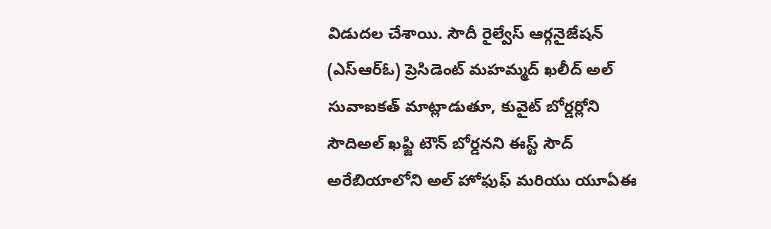విడుదల చేశాయి. సౌదీ రైల్వేస్ ఆర్గనైజేషన్ (ఎస్ఆర్ఓ) ప్రెసిడెంట్ మహమ్మద్ ఖలీద్ అల్ సువాఐకత్ మాట్లాడుతూ, కువైట్ బోర్డర్లోని సౌదిఅల్ ఖఫ్జి టౌన్ బోర్డనని ఈస్ట్ సౌద్ అరేబియాలోని అల్ హోఫుఫ్ మరియు యూఏఈ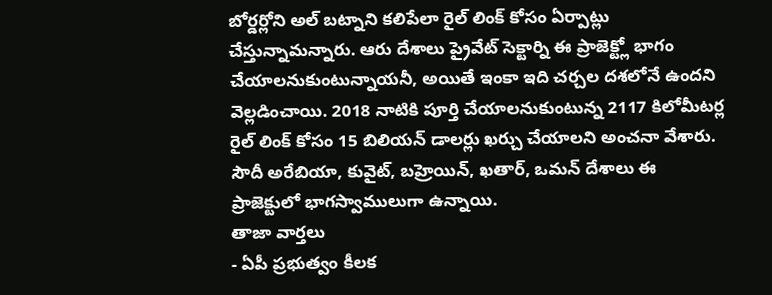బోర్డర్లోని అల్ బట్నాని కలిపేలా రైల్ లింక్ కోసం ఏర్పాట్లు చేస్తున్నామన్నారు. ఆరు దేశాలు ప్రైవేట్ సెక్టార్ని ఈ ప్రాజెక్ట్లో భాగం చేయాలనుకుంటున్నాయనీ, అయితే ఇంకా ఇది చర్చల దశలోనే ఉందని వెల్లడించాయి. 2018 నాటికి పూర్తి చేయాలనుకుంటున్న 2117 కిలోమీటర్ల రైల్ లింక్ కోసం 15 బిలియన్ డాలర్లు ఖర్చు చేయాలని అంచనా వేశారు. సౌదీ అరేబియా, కువైట్, బహ్రెయిన్, ఖతార్, ఒమన్ దేశాలు ఈ ప్రాజెక్టులో భాగస్వాములుగా ఉన్నాయి.
తాజా వార్తలు
- ఏపీ ప్రభుత్వం కీలక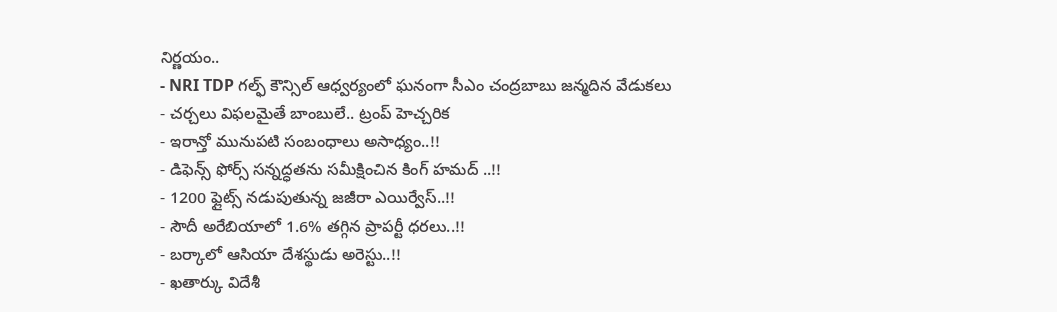నిర్ణయం..
- NRI TDP గల్ఫ్ కౌన్సిల్ ఆధ్వర్యంలో ఘనంగా సీఎం చంద్రబాబు జన్మదిన వేడుకలు
- చర్చలు విఫలమైతే బాంబులే.. ట్రంప్ హెచ్చరిక
- ఇరాన్తో మునుపటి సంబంధాలు అసాధ్యం..!!
- డిఫెన్స్ ఫోర్స్ సన్నద్ధతను సమీక్షించిన కింగ్ హమద్ ..!!
- 1200 ఫ్లైట్స్ నడుపుతున్న జజీరా ఎయిర్వేస్..!!
- సౌదీ అరేబియాలో 1.6% తగ్గిన ప్రాపర్టీ ధరలు..!!
- బర్కాలో ఆసియా దేశస్థుడు అరెస్టు..!!
- ఖతార్కు విదేశీ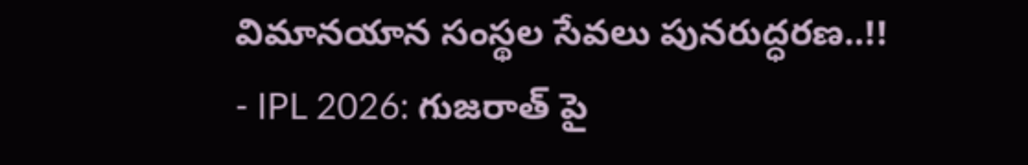విమానయాన సంస్థల సేవలు పునరుద్ధరణ..!!
- IPL 2026: గుజరాత్ పై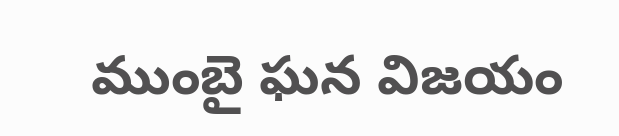ముంబై ఘన విజయం